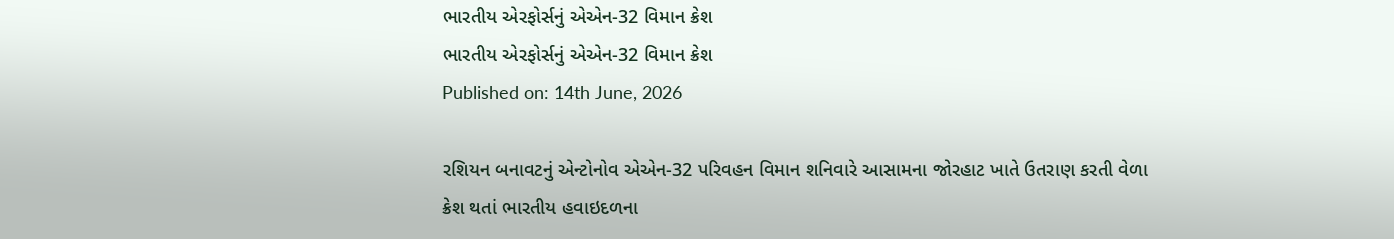ભારતીય એરફોર્સનું એએન-32 વિમાન ક્રેશ
ભારતીય એરફોર્સનું એએન-32 વિમાન ક્રેશ
Published on: 14th June, 2026

રશિયન બનાવટનું એન્ટોનોવ એએન-32 પરિવહન વિમાન શનિવારે આસામના જોરહાટ ખાતે ઉતરાણ કરતી વેળા ક્રેશ થતાં ભારતીય હવાઇદળના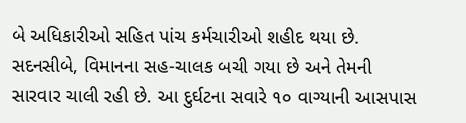બે અધિકારીઓ સહિત પાંચ કર્મચારીઓ શહીદ થયા છે. સદનસીબે, વિમાનના સહ-ચાલક બચી ગયા છે અને તેમની સારવાર ચાલી રહી છે. આ દુર્ઘટના સવારે ૧૦ વાગ્યાની આસપાસ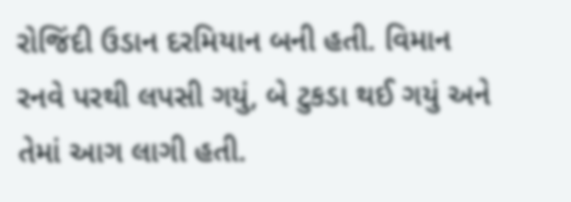રોજિંદી ઉડાન દરમિયાન બની હતી. વિમાન રનવે પરથી લપસી ગયું, બે ટુકડા થઈ ગયું અને તેમાં આગ લાગી હતી.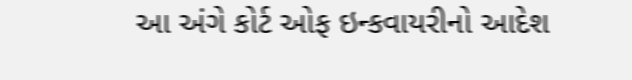આ અંગે કોર્ટ ઓફ ઇન્કવાયરીનો આદેશ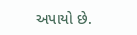અપાયો છે.